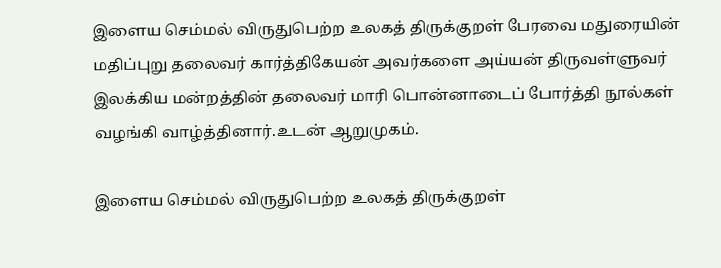இளைய செம்மல் விருதுபெற்ற உலகத் திருக்குறள் பேரவை மதுரையின் மதிப்புறு தலைவர் கார்த்திகேயன் அவர்களை அய்யன் திருவள்ளுவர் இலக்கிய மன்றத்தின் தலைவர் மாரி பொன்னாடைப் போர்த்தி நூல்கள் வழங்கி வாழ்த்தினார்.உடன் ஆறுமுகம்.

இளைய செம்மல் விருதுபெற்ற உலகத் திருக்குறள்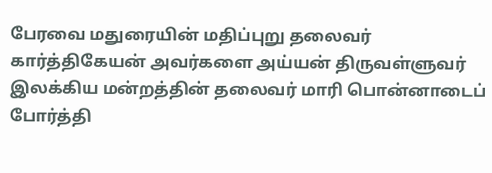பேரவை மதுரையின் மதிப்புறு தலைவர் கார்த்திகேயன் அவர்களை அய்யன் திருவள்ளுவர் இலக்கிய மன்றத்தின் தலைவர் மாரி பொன்னாடைப் போர்த்தி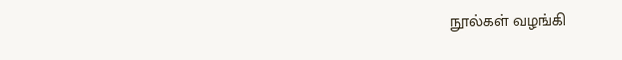நூல்கள் வழங்கி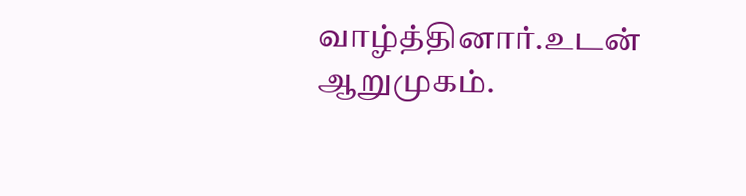வாழ்த்தினார்.உடன் ஆறுமுகம்.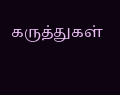கருத்துகள்